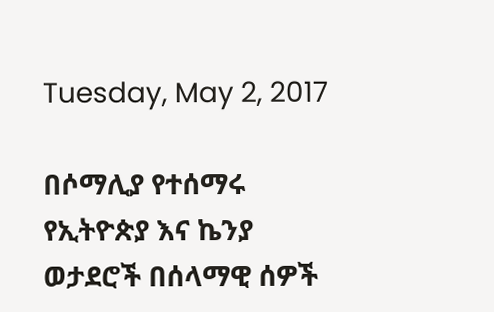Tuesday, May 2, 2017

በሶማሊያ የተሰማሩ የኢትዮጵያ እና ኬንያ ወታደሮች በሰላማዊ ሰዎች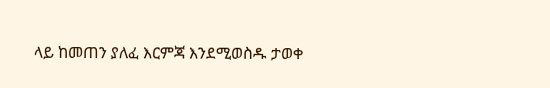ላይ ከመጠን ያለፈ እርምጃ እንደሚወስዱ ታወቀ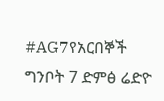#AG7የአርበኞች ግንቦት 7 ድምፅ ሬድዮ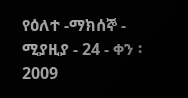የዕለተ -ማክሰኞ - ሚያዚያ - 24 - ቀን ፡ 2009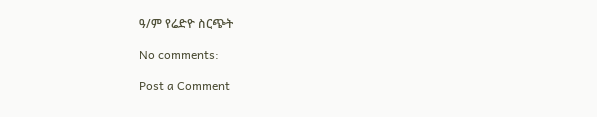ዓ/ም የሬድዮ ስርጭት

No comments:

Post a Comment